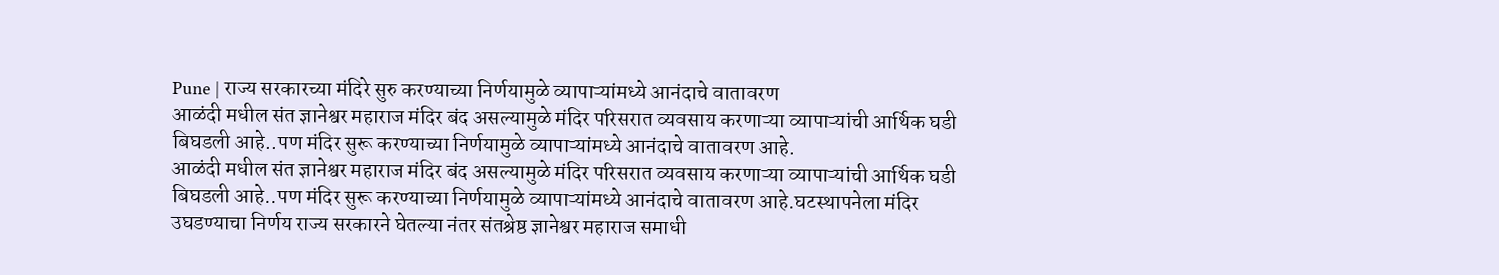Pune | राज्य सरकारच्या मंदिरे सुरु करण्याच्या निर्णयामुळे व्यापाऱ्यांमध्ये आनंदाचे वातावरण
आळंदी मधील संत ज्ञानेश्वर महाराज मंदिर बंद असल्यामुळे मंदिर परिसरात व्यवसाय करणाऱ्या व्यापाऱ्यांची आर्थिक घडी बिघडली आहे..पण मंदिर सुरू करण्याच्या निर्णयामुळे व्यापाऱ्यांमध्ये आनंदाचे वातावरण आहे.
आळंदी मधील संत ज्ञानेश्वर महाराज मंदिर बंद असल्यामुळे मंदिर परिसरात व्यवसाय करणाऱ्या व्यापाऱ्यांची आर्थिक घडी बिघडली आहे..पण मंदिर सुरू करण्याच्या निर्णयामुळे व्यापाऱ्यांमध्ये आनंदाचे वातावरण आहे.घटस्थापनेला मंदिर उघडण्याचा निर्णय राज्य सरकारने घेतल्या नंतर संतश्रेष्ठ ज्ञानेश्वर महाराज समाधी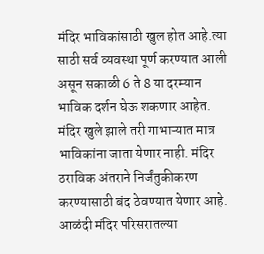मंदिर भाविकांसाठी खुल होत आहे.त्या साठी सर्व व्यवस्था पूर्ण करण्यात आली असून सकाळी 6 ते 8 या दरम्यान भाविक दर्शन घेऊ शकणार आहेत. मंदिर खुले झाले तरी गाभाऱ्यात मात्र भाविकांना जाता येणार नाही. मंदिर ठराविक अंतराने निर्जंतुकीकरण करण्यासाठी बंद ठेवण्यात येणार आहे. आळंदी मंदिर परिसरातल्या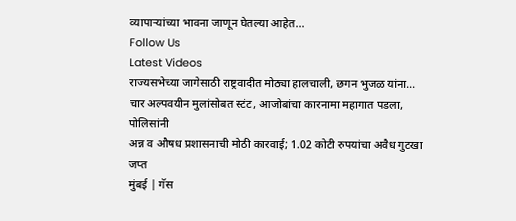व्यापाऱ्यांच्या भावना जाणून घेतल्या आहेत…
Follow Us
Latest Videos
राज्यसभेच्या जागेसाठी राष्ट्रवादीत मोठ्या हालचाली, छगन भुजळ यांना...
चार अल्पवयीन मुलांसोबत स्टंट, आजोबांचा कारनामा महागात पडला, पोलिसांनी
अन्न व औषध प्रशासनाची मोठी कारवाई; 1.02 कोटी रुपयांचा अवैध गुटखा जप्त
मुंबई | गॅस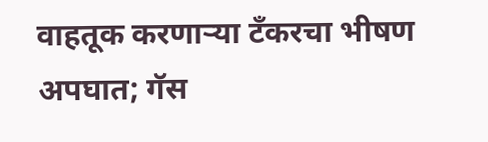वाहतूक करणाऱ्या टँकरचा भीषण अपघात; गॅस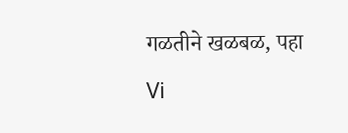गळतीने खळबळ, पहा Vi